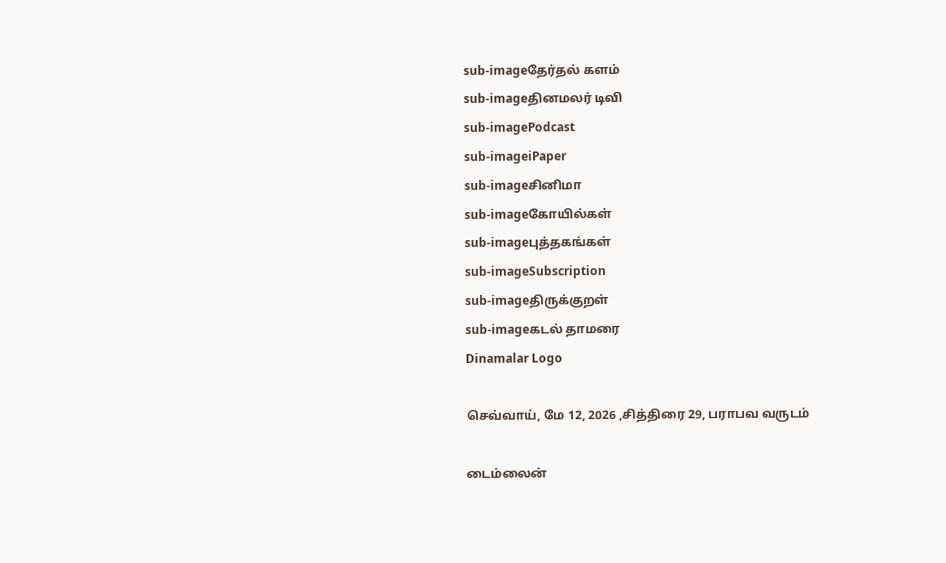sub-imageதேர்தல் களம்
sub-imageதினமலர் டிவி
sub-imagePodcast
sub-imageiPaper
sub-imageசினிமா
sub-imageகோயில்கள்
sub-imageபுத்தகங்கள்
sub-imageSubscription
sub-imageதிருக்குறள்
sub-imageகடல் தாமரை
Dinamalar Logo

செவ்வாய், மே 12, 2026 ,சித்திரை 29, பராபவ வருடம்

டைம்லைன்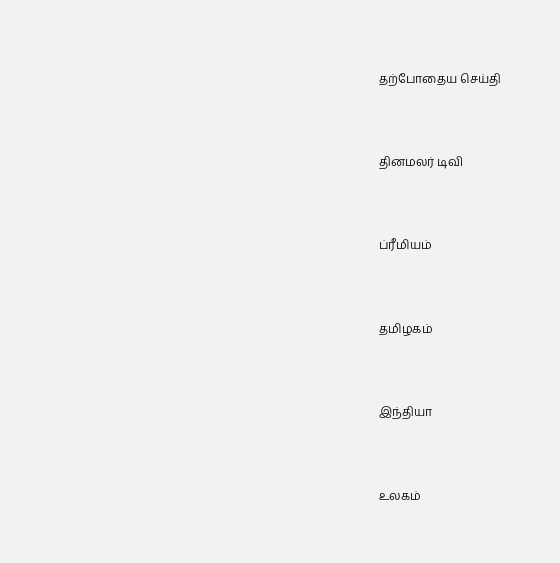தற்போதைய செய்தி


தினமலர் டிவி


ப்ரீமியம்


தமிழகம்


இந்தியா


உலகம்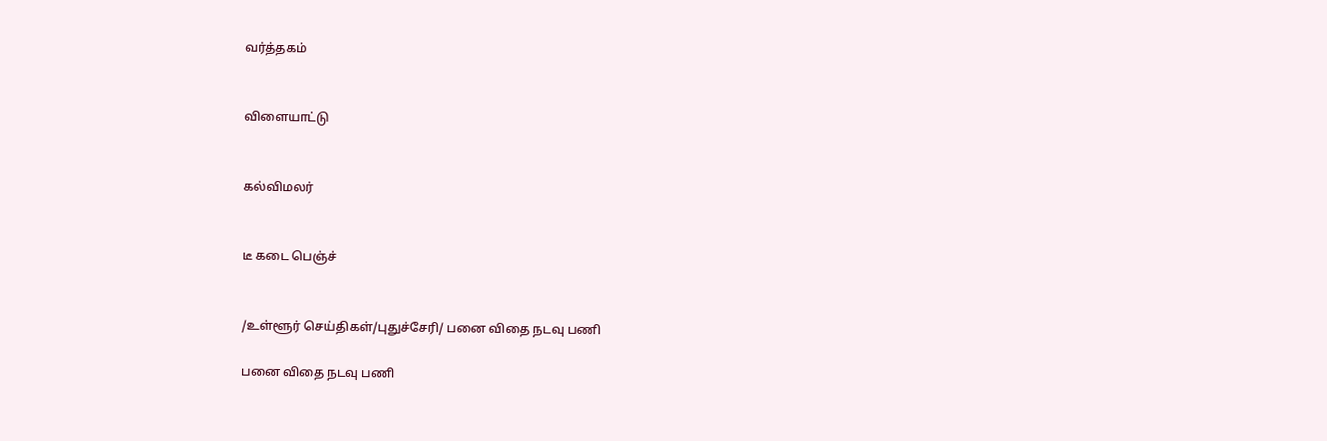வர்த்தகம்


விளையாட்டு


கல்விமலர்


டீ கடை பெஞ்ச்


/உள்ளூர் செய்திகள்/புதுச்சேரி/ பனை விதை நடவு பணி

பனை விதை நடவு பணி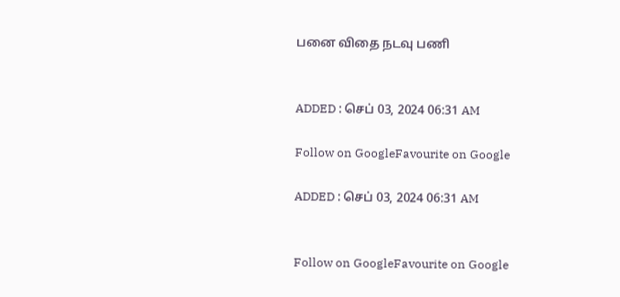பனை விதை நடவு பணி


ADDED : செப் 03, 2024 06:31 AM

Follow on GoogleFavourite on Google

ADDED : செப் 03, 2024 06:31 AM


Follow on GoogleFavourite on Google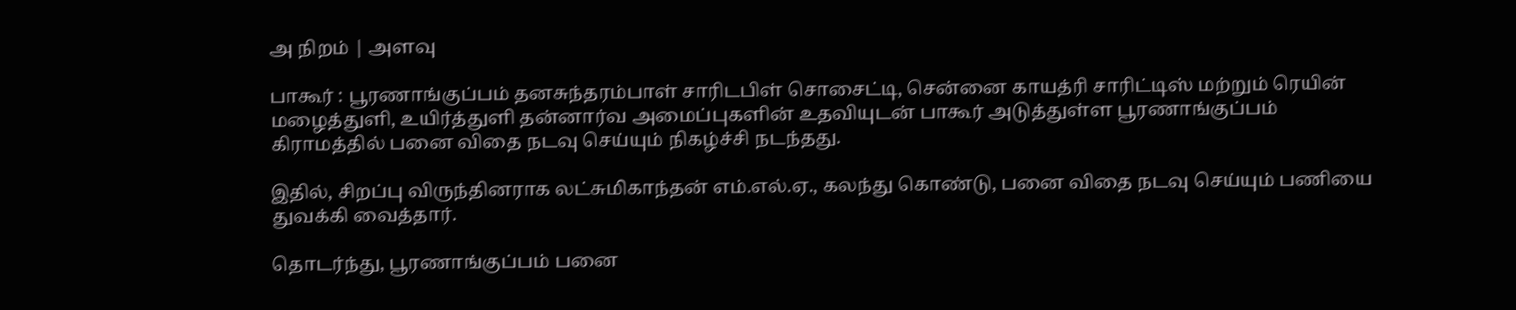அ நிறம் | அளவு

பாகூர் : பூரணாங்குப்பம் தனசுந்தரம்பாள் சாரிடபிள் சொசைட்டி, சென்னை காயத்ரி சாரிட்டிஸ் மற்றும் ரெயின் மழைத்துளி, உயிர்த்துளி தன்னார்வ அமைப்புகளின் உதவியுடன் பாகூர் அடுத்துள்ள பூரணாங்குப்பம் கிராமத்தில் பனை விதை நடவு செய்யும் நிகழ்ச்சி நடந்தது.

இதில், சிறப்பு விருந்தினராக லட்சுமிகாந்தன் எம்.எல்.ஏ., கலந்து கொண்டு, பனை விதை நடவு செய்யும் பணியை துவக்கி வைத்தார்.

தொடர்ந்து, பூரணாங்குப்பம் பனை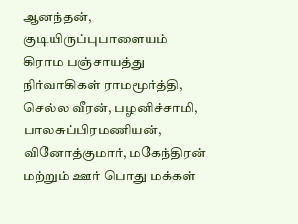ஆனந்தன், குடியிருப்புபாளையம் கிராம பஞ்சாயத்து நிர்வாகிகள் ராமமூர்த்தி, செல்ல வீரன், பழனிச்சாமி, பாலசுப்பிரமணியன், வினோத்குமார், மகேந்திரன் மற்றும் ஊர் பொது மக்கள்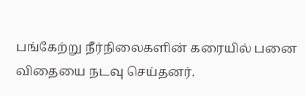பங்கேற்று நீர்நிலைகளின் கரையில் பனை விதையை நடவு செய்தனர்.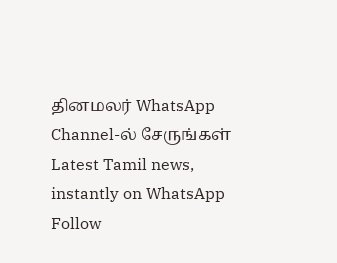தினமலர் WhatsApp Channel-ல் சேருங்கள்
Latest Tamil news, instantly on WhatsApp
Follow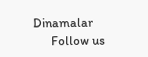Dinamalar
      Follow us